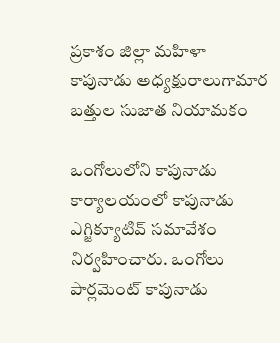ప్రకాశం జిల్లా మహిళా కాపునాడు అధ్యక్షురాలుగామార బత్తుల సుజాత నియామకం

ఒంగోలులోని కాపునాడు కార్యాలయంలో కాపునాడు ఎగ్జిక్యూటివ్ సమావేశం నిర్వహించారు. ఒంగోలు పార్లమెంట్ కాపునాడు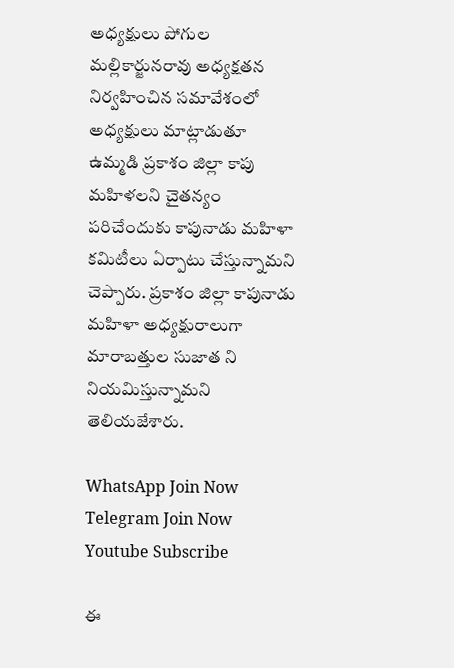అధ్యక్షులు పోగుల మల్లికార్జునరావు అధ్యక్షతన నిర్వహించిన సమావేశంలో
అధ్యక్షులు మాట్లాడుతూ ఉమ్మడి ప్రకాశం జిల్లా కాపు మహిళలని చైతన్యం పరిచేందుకు కాపునాడు మహిళా కమిటీలు ఏర్పాటు చేస్తున్నామని చెప్పారు. ప్రకాశం జిల్లా కాపునాడు మహిళా అధ్యక్షురాలుగా మారాబత్తుల సుజాత ని నియమిస్తున్నామని తెలియజేశారు.

WhatsApp Join Now
Telegram Join Now
Youtube Subscribe

ఈ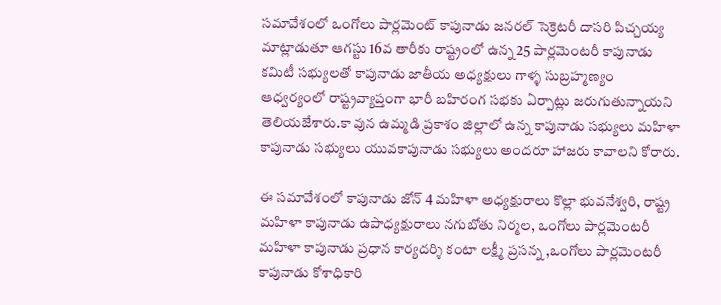సమావేశంలో ఒంగోలు పార్లమెంట్ కాపునాడు జనరల్ సెక్రెటరీ దాసరి పిచ్చయ్య మాట్లాడుతూ ఆగస్టు 16వ తారీకు రాష్ట్రంలో ఉన్న 25 పార్లమెంటరీ కాపునాడు కమిటీ సభ్యులతో కాపునాడు జాతీయ అధ్యక్షులు గాళ్ళ సుబ్రహ్మణ్యం ఆధ్వర్యంలో రాష్ట్రవ్యాప్తంగా భారీ బహిరంగ సభకు ఏర్పాట్లు జరుగుతున్నాయని తెలియజేశారు.కా వున ఉమ్మడి ప్రకాశం జిల్లాలో ఉన్న కాపునాడు సభ్యులు మహిళా కాపునాడు సభ్యులు యువకాపునాడు సభ్యులు అందరూ హాజరు కావాలని కోరారు.

ఈ సమావేశంలో కాపునాడు జోన్ 4 మహిళా అధ్యక్షురాలు కొల్లా భువనేశ్వరి, రాష్ట్ర మహిళా కాపునాడు ఉపాధ్యక్షురాలు నగుబోతు నిర్మల, ఒంగోలు పార్లమెంటరీ మహిళా కాపునాడు ప్రధాన కార్యదర్శి కంటా లక్ష్మీ ప్రసన్న ,ఒంగోలు పార్లమెంటరీ కాపునాడు కోశాధికారి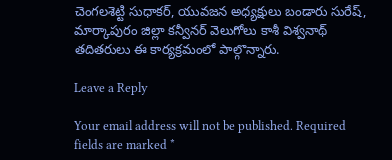చెంగలశెట్టి సుధాకర్, యువజన అధ్యక్షులు బండారు సురేష్, మార్కాపురం జిల్లా కన్వీనర్ వెలుగోలు కాశీ విశ్వనాథ్ తదితరులు ఈ కార్యక్రమంలో పాల్గొన్నారు.

Leave a Reply

Your email address will not be published. Required fields are marked *